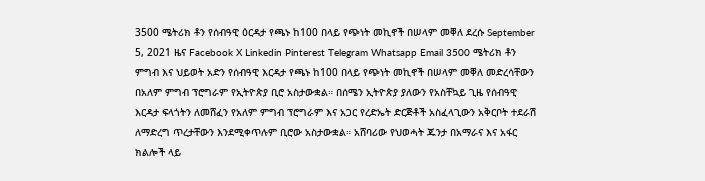3500 ሜትሪክ ቶን የሰብዓዊ ዕርዳታ የጫኑ ከ100 በላይ የጭነት መኪኖች በሠላም መቐለ ደረሱ September 5, 2021 ዜና Facebook X Linkedin Pinterest Telegram Whatsapp Email 3500 ሜትሪክ ቶን ምግብ እና ህይወት አድን የሰብዓዊ እርዳታ የጫኑ ከ100 በላይ የጭነት መኪኖች በሠላም መቐለ መድረሳቸውን በአለም ምግብ ፕሮግራም የኢትዮጵያ ቢሮ አስታውቋል። በሰሜን ኢትዮጵያ ያለውን የአስቸኳይ ጊዜ የሰብዓዊ እርዳታ ፍላጎትን ለመሸፈን የአለም ምግብ ፕሮግራም እና አጋር የረድኤት ድርጅቶች አስፈላጊውን አቅርቦት ተደራሽ ለማድረግ ጥረታቸውን እንደሚቀጥሉም ቢሮው አስታውቋል። አሸባሪው የህወሓት ጁንታ በአማራና እና አፋር ክልሎች ላይ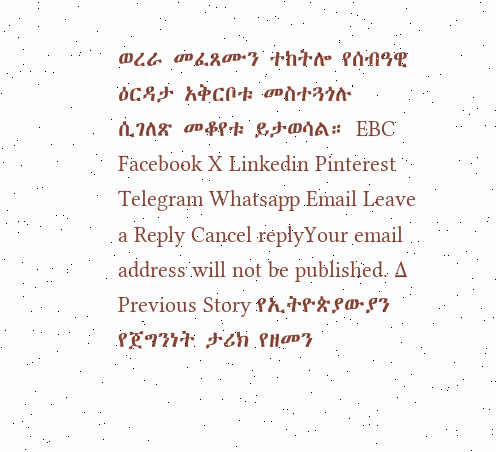ወረራ መፈጸሙን ተከትሎ የሰብዓዊ ዕርዳታ አቅርቦቱ መስተጓጎሉ ሲገለጽ መቆየቱ ይታወሳል። EBC Facebook X Linkedin Pinterest Telegram Whatsapp Email Leave a Reply Cancel replyYour email address will not be published. Δ Previous Story የኢትዮጵያውያን የጀግንነት ታሪክ የዘመን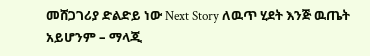መሸጋገሪያ ድልድይ ነው Next Story ለዉጥ ሂደት እንጅ ዉጤት አይሆንም – ማላጂ